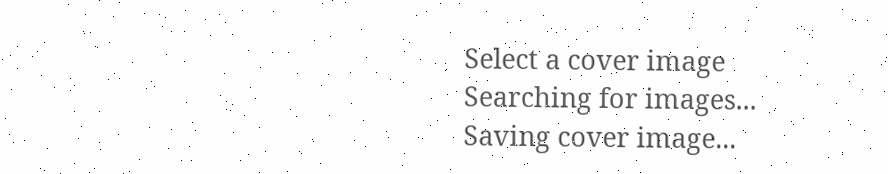Select a cover image
Searching for images...
Saving cover image...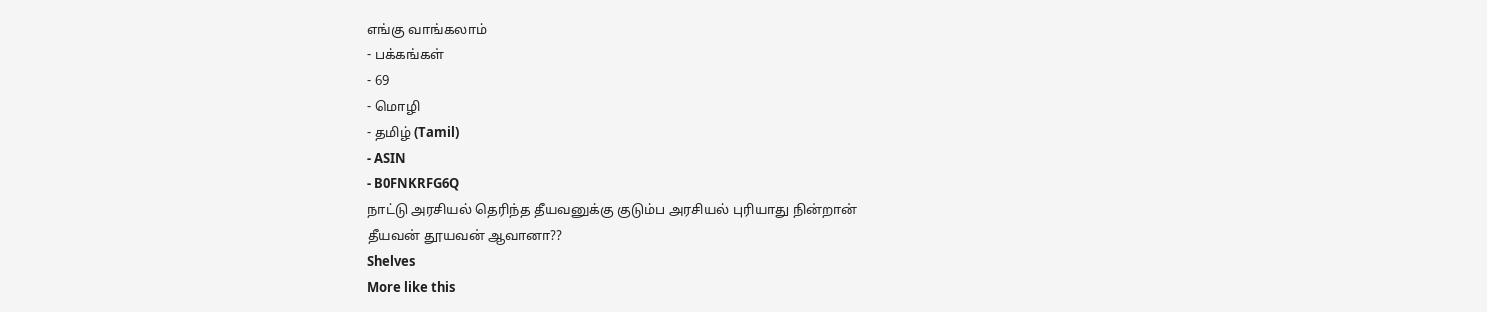எங்கு வாங்கலாம்
- பக்கங்கள்
- 69
- மொழி
- தமிழ் (Tamil)
- ASIN
- B0FNKRFG6Q
நாட்டு அரசியல் தெரிந்த தீயவனுக்கு குடும்ப அரசியல் புரியாது நின்றான்
தீயவன் தூயவன் ஆவானா??
Shelves
More like this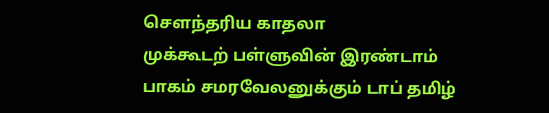செளந்தரிய காதலா
முக்கூடற் பள்ளுவின் இரண்டாம் பாகம் சமரவேலனுக்கும் டாப் தமிழ்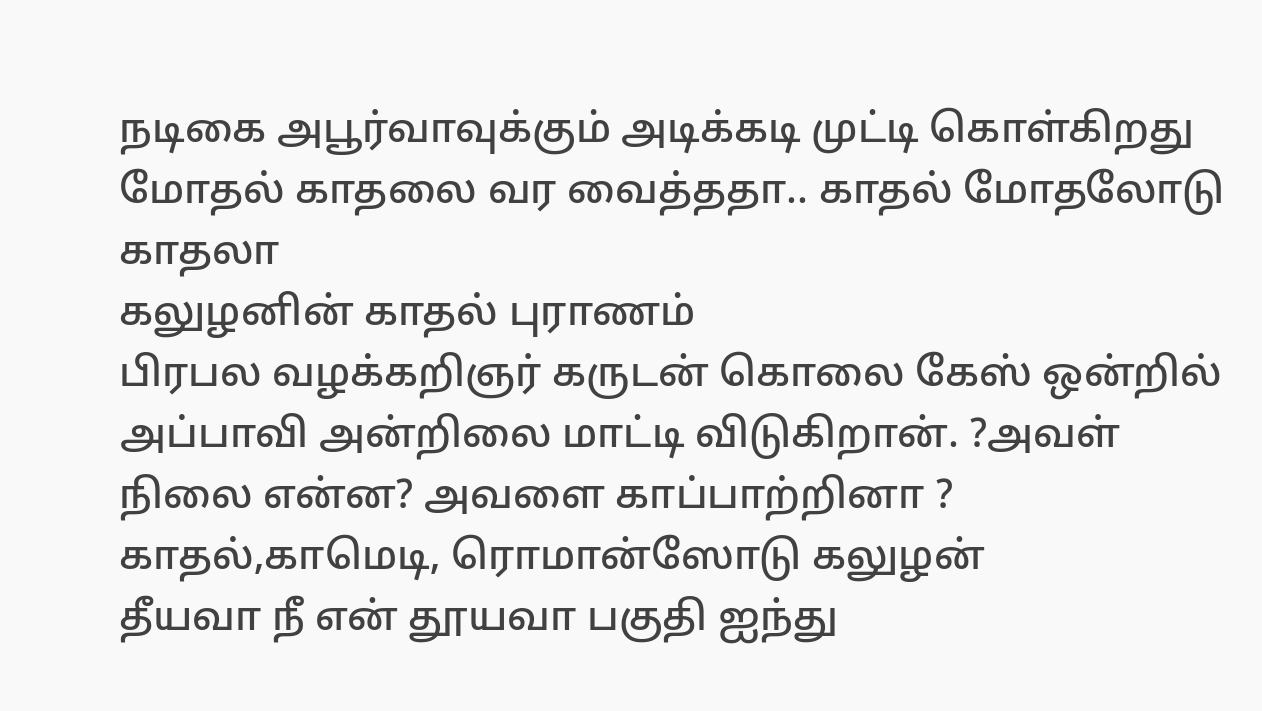நடிகை அபூர்வாவுக்கும் அடிக்கடி முட்டி கொள்கிறது மோதல் காதலை வர வைத்ததா.. காதல் மோதலோடு காதலா
கலுழனின் காதல் புராணம்
பிரபல வழக்கறிஞர் கருடன் கொலை கேஸ் ஒன்றில் அப்பாவி அன்றிலை மாட்டி விடுகிறான். ?அவள் நிலை என்ன? அவளை காப்பாற்றினா ? காதல்,காமெடி, ரொமான்ஸோடு கலுழன்
தீயவா நீ என் தூயவா பகுதி ஐந்து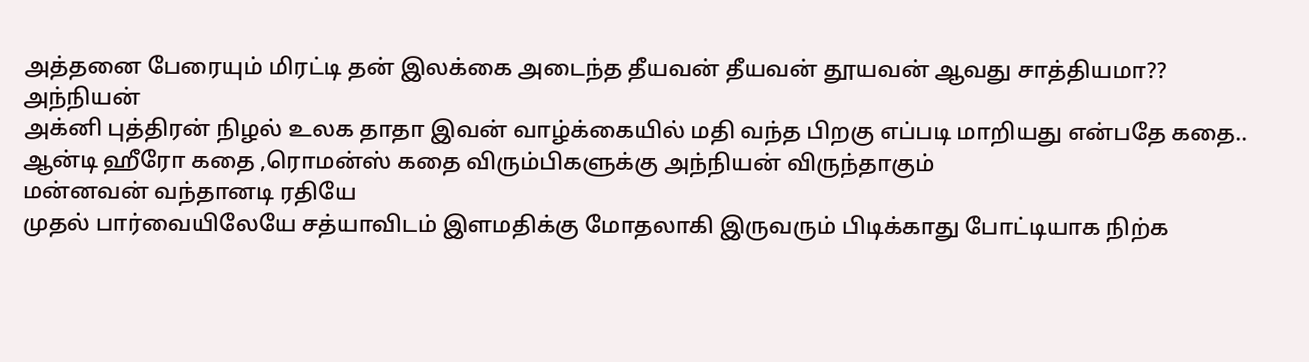அத்தனை பேரையும் மிரட்டி தன் இலக்கை அடைந்த தீயவன் தீயவன் தூயவன் ஆவது சாத்தியமா??
அந்நியன்
அக்னி புத்திரன் நிழல் உலக தாதா இவன் வாழ்க்கையில் மதி வந்த பிறகு எப்படி மாறியது என்பதே கதை.. ஆன்டி ஹீரோ கதை ,ரொமன்ஸ் கதை விரும்பிகளுக்கு அந்நியன் விருந்தாகும்
மன்னவன் வந்தானடி ரதியே
முதல் பார்வையிலேயே சத்யாவிடம் இளமதிக்கு மோதலாகி இருவரும் பிடிக்காது போட்டியாக நிற்க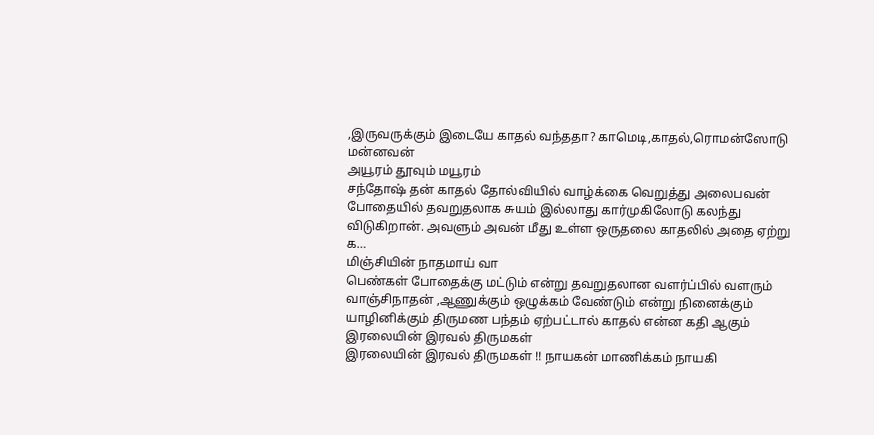,இருவருக்கும் இடையே காதல் வந்ததா? காமெடி,காதல்,ரொமன்ஸோடு மன்னவன்
அயூரம் தூவும் மயூரம்
சந்தோஷ் தன் காதல் தோல்வியில் வாழ்க்கை வெறுத்து அலைபவன் போதையில் தவறுதலாக சுயம் இல்லாது கார்முகிலோடு கலந்து விடுகிறான். அவளும் அவன் மீது உள்ள ஒருதலை காதலில் அதை ஏற்று க…
மிஞ்சியின் நாதமாய் வா
பெண்கள் போதைக்கு மட்டும் என்று தவறுதலான வளர்ப்பில் வளரும் வாஞ்சிநாதன் ,ஆணுக்கும் ஒழுக்கம் வேண்டும் என்று நினைக்கும் யாழினிக்கும் திருமண பந்தம் ஏற்பட்டால் காதல் என்ன கதி ஆகும்
இரலையின் இரவல் திருமகள்
இரலையின் இரவல் திருமகள் !! நாயகன் மாணிக்கம் நாயகி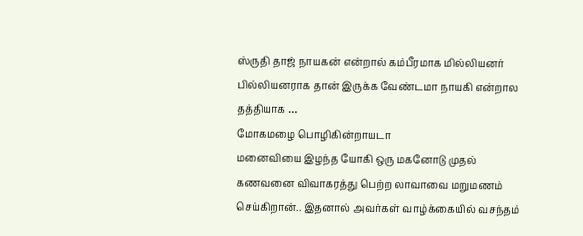ஸ்ருதி தாஜ் நாயகன் என்றால் கம்பீரமாக மில்லியனர் பில்லியனராக தான் இருக்க வேண்டமா நாயகி என்றால தத்தியாக …
மோகமழை பொழிகின்றாயடா
மனைவியை இழந்த யோகி ஒரு மகனோடு முதல் கணவனை விவாகரத்து பெற்ற லாவாவை மறுமணம் செய்கிறான்.. இதனால் அவர்கள் வாழ்க்கையில் வசந்தம்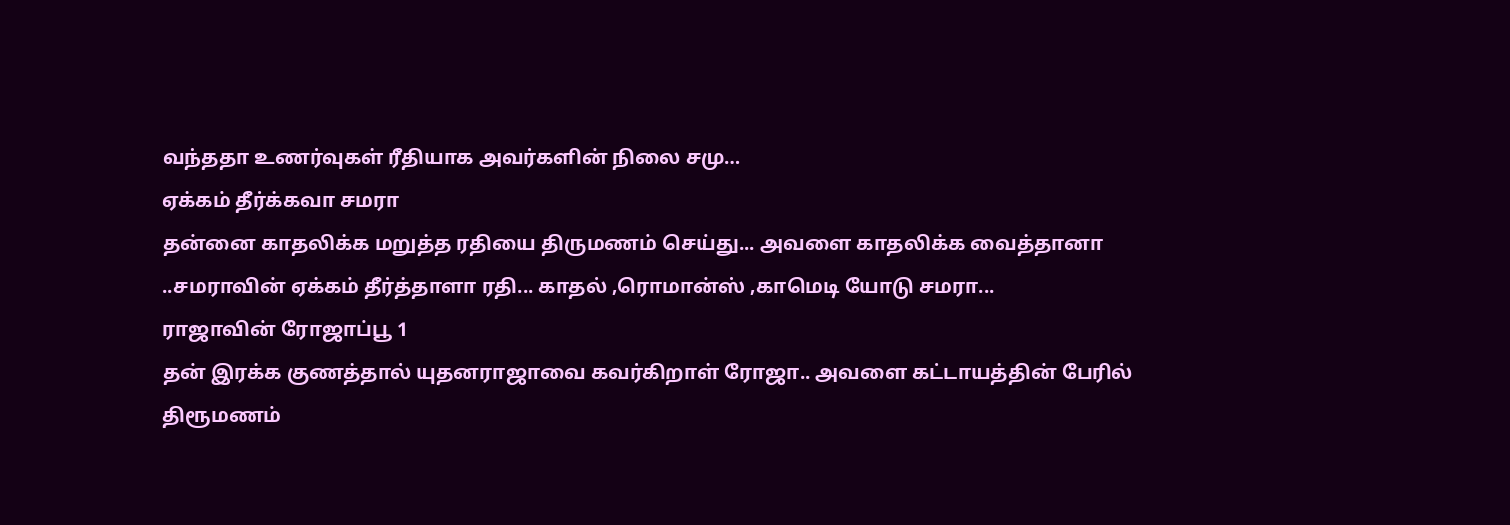வந்ததா உணர்வுகள் ரீதியாக அவர்களின் நிலை சமு…
ஏக்கம் தீர்க்கவா சமரா
தன்னை காதலிக்க மறுத்த ரதியை திருமணம் செய்து... அவளை காதலிக்க வைத்தானா ..சமராவின் ஏக்கம் தீர்த்தாளா ரதி... காதல் ,ரொமான்ஸ் ,காமெடி யோடு சமரா...
ராஜாவின் ரோஜாப்பூ 1
தன் இரக்க குணத்தால் யுதனராஜாவை கவர்கிறாள் ரோஜா.. அவளை கட்டாயத்தின் பேரில் திரூமணம்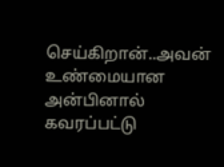செய்கிறான்..அவன் உண்மையான அன்பினால் கவரப்பட்டு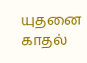யுதனை காதல்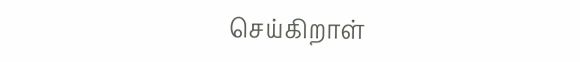செய்கிறாள்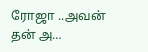ரோஜா ..அவன் தன் அ…